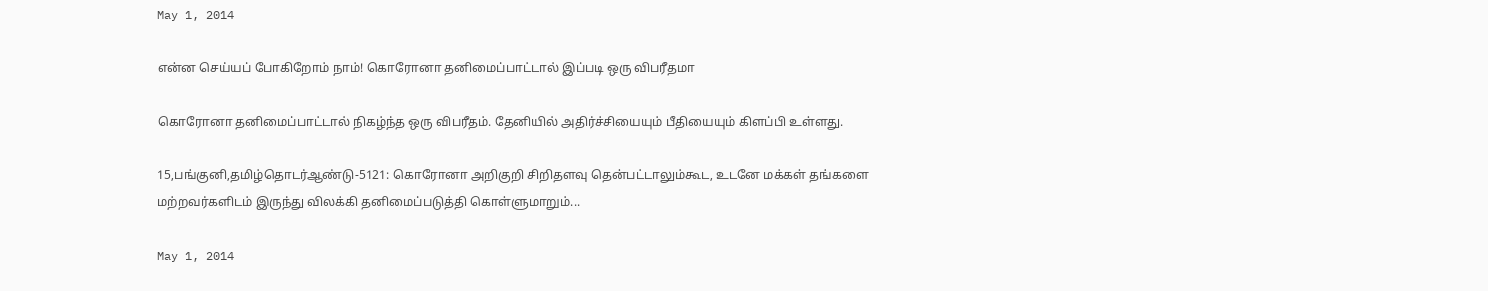May 1, 2014

என்ன செய்யப் போகிறோம் நாம்! கொரோனா தனிமைப்பாட்டால் இப்படி ஒரு விபரீதமா

கொரோனா தனிமைப்பாட்டால் நிகழ்ந்த ஒரு விபரீதம். தேனியில் அதிர்ச்சியையும் பீதியையும் கிளப்பி உள்ளது.

15,பங்குனி,தமிழ்தொடர்ஆண்டு-5121: கொரோனா அறிகுறி சிறிதளவு தென்பட்டாலும்கூட, உடனே மக்கள் தங்களை மற்றவர்களிடம் இருந்து விலக்கி தனிமைப்படுத்தி கொள்ளுமாறும்...

May 1, 2014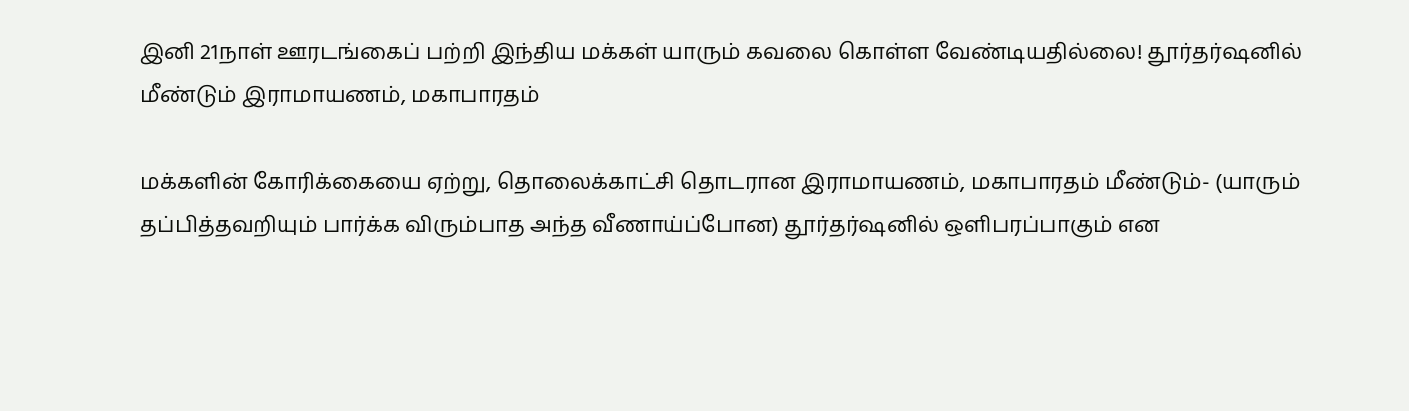இனி 21நாள் ஊரடங்கைப் பற்றி இந்திய மக்கள் யாரும் கவலை கொள்ள வேண்டியதில்லை! தூர்தர்ஷனில் மீண்டும் இராமாயணம், மகாபாரதம்

மக்களின் கோரிக்கையை ஏற்று, தொலைக்காட்சி தொடரான இராமாயணம், மகாபாரதம் மீண்டும்- (யாரும் தப்பித்தவறியும் பார்க்க விரும்பாத அந்த வீணாய்ப்போன) தூர்தர்ஷனில் ஒளிபரப்பாகும் என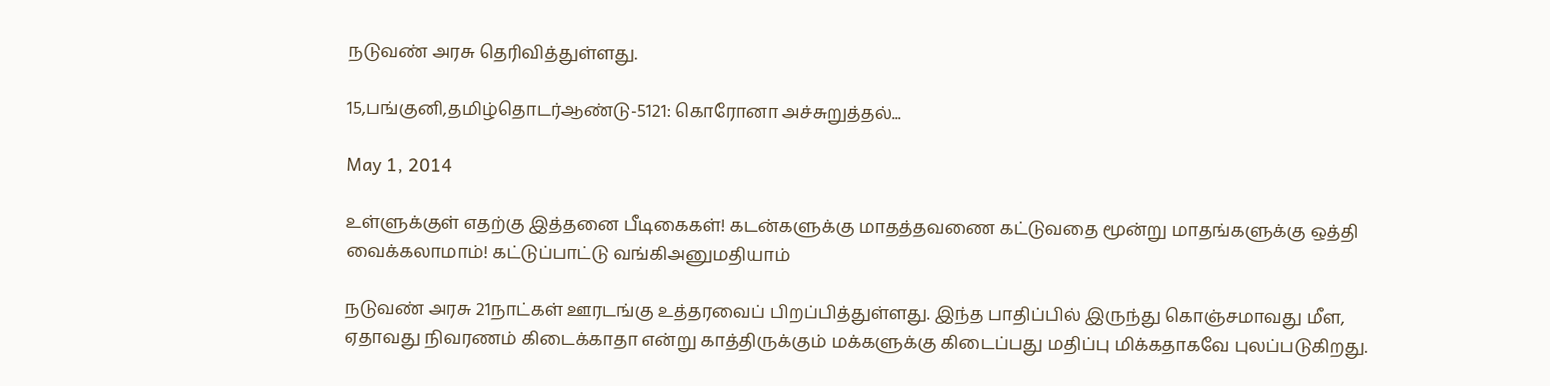நடுவண் அரசு தெரிவித்துள்ளது.

15,பங்குனி,தமிழ்தொடர்ஆண்டு-5121: கொரோனா அச்சுறுத்தல்...

May 1, 2014

உள்ளுக்குள் எதற்கு இத்தனை பீடிகைகள்! கடன்களுக்கு மாதத்தவணை கட்டுவதை மூன்று மாதங்களுக்கு ஒத்தி வைக்கலாமாம்! கட்டுப்பாட்டு வங்கிஅனுமதியாம்

நடுவண் அரசு 21நாட்கள் ஊரடங்கு உத்தரவைப் பிறப்பித்துள்ளது. இந்த பாதிப்பில் இருந்து கொஞ்சமாவது மீள, ஏதாவது நிவரணம் கிடைக்காதா என்று காத்திருக்கும் மக்களுக்கு கிடைப்பது மதிப்பு மிக்கதாகவே புலப்படுகிறது.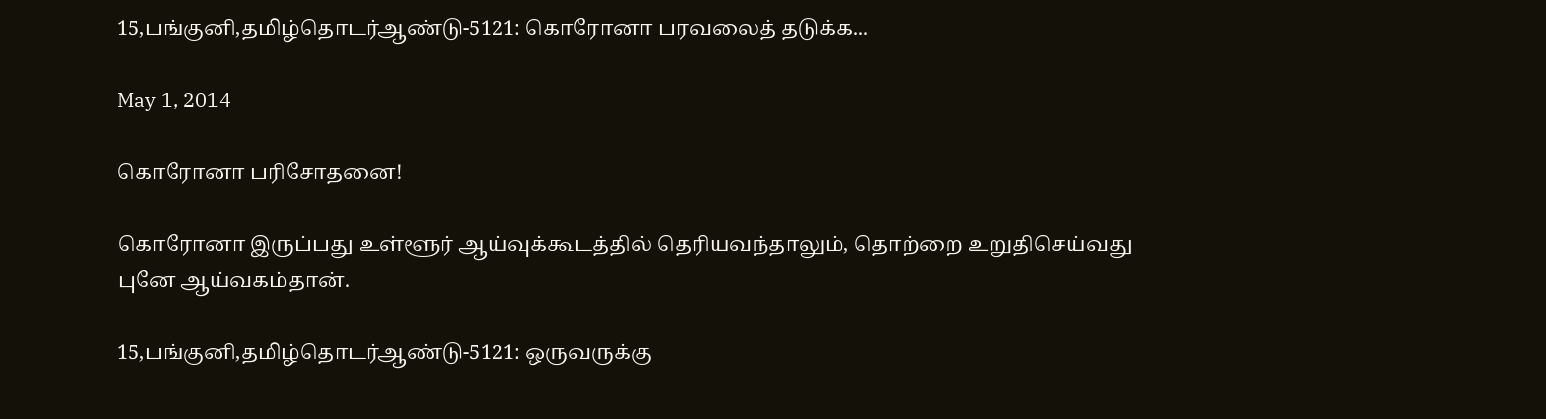15,பங்குனி,தமிழ்தொடர்ஆண்டு-5121: கொரோனா பரவலைத் தடுக்க...

May 1, 2014

கொரோனா பரிசோதனை!

கொரோனா இருப்பது உள்ளூர் ஆய்வுக்கூடத்தில் தெரியவந்தாலும், தொற்றை உறுதிசெய்வது புனே ஆய்வகம்தான்.

15,பங்குனி,தமிழ்தொடர்ஆண்டு-5121: ஒருவருக்கு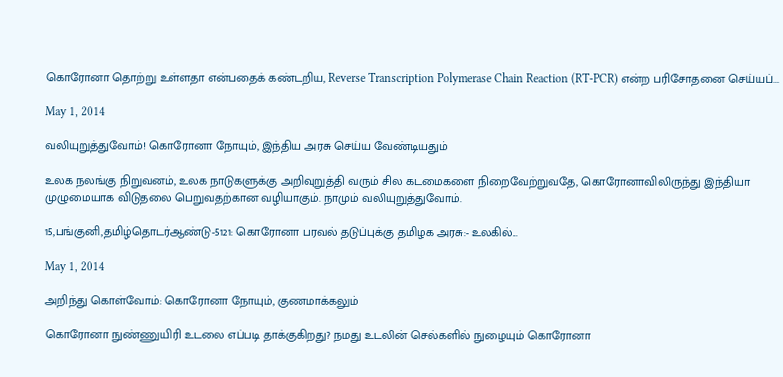கொரோனா தொற்று உள்ளதா என்பதைக் கண்டறிய, Reverse Transcription Polymerase Chain Reaction (RT-PCR) என்ற பரிசோதனை செய்யப்...

May 1, 2014

வலியுறுத்துவோம்! கொரோனா நோயும், இந்திய அரசு செய்ய வேண்டியதும்

உலக நலங்கு நிறுவனம், உலக நாடுகளுக்கு அறிவுறுத்தி வரும் சில கடமைகளை நிறைவேற்றுவதே, கொரோனாவிலிருந்து இந்தியா முழுமையாக விடுதலை பெறுவதற்கான வழியாகும். நாமும் வலியுறுத்துவோம்.

15,பங்குனி,தமிழ்தொடர்ஆண்டு-5121: கொரோனா பரவல் தடுப்புக்கு தமிழக அரசு:- உலகில்...

May 1, 2014

அறிந்து கொள்வோம்: கொரோனா நோயும், குணமாக்கலும்

கொரோனா நுண்ணுயிரி உடலை எப்படி தாக்குகிறது? நமது உடலின் செல்களில் நுழையும் கொரோனா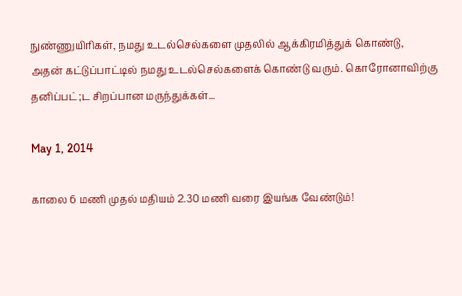நுண்ணுயிரிகள், நமது உடல்செல்களை முதலில் ஆக்கிரமித்துக் கொண்டு, அதன் கட்டுப்பாட்டில் நமது உடல்செல்களைக் கொண்டு வரும். கொரோனாவிற்கு தனிப்பட்;ட சிறப்பான மருந்துக்கள்...

May 1, 2014

காலை 6 மணி முதல் மதியம் 2.30 மணி வரை இயங்க வேண்டும்!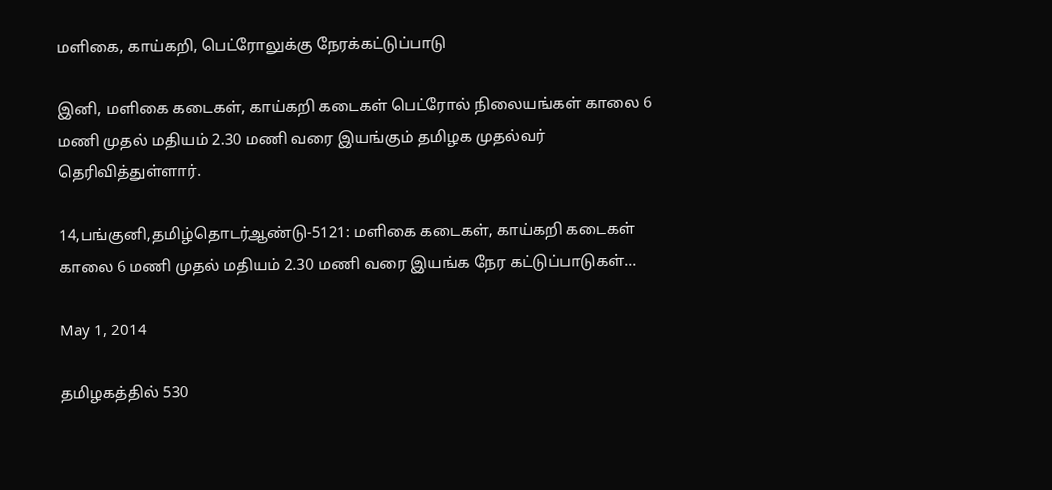மளிகை, காய்கறி, பெட்ரோலுக்கு நேரக்கட்டுப்பாடு

இனி, மளிகை கடைகள், காய்கறி கடைகள் பெட்ரோல் நிலையங்கள் காலை 6 மணி முதல் மதியம் 2.30 மணி வரை இயங்கும் தமிழக முதல்வர் தெரிவித்துள்ளார்.

14,பங்குனி,தமிழ்தொடர்ஆண்டு-5121: மளிகை கடைகள், காய்கறி கடைகள் காலை 6 மணி முதல் மதியம் 2.30 மணி வரை இயங்க நேர கட்டுப்பாடுகள்...

May 1, 2014

தமிழகத்தில் 530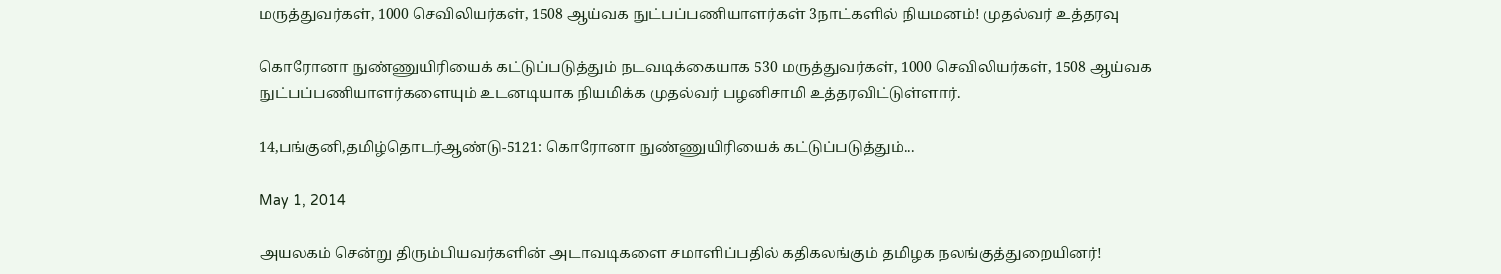மருத்துவர்கள், 1000 செவிலியர்கள், 1508 ஆய்வக நுட்பப்பணியாளர்கள் 3நாட்களில் நியமனம்! முதல்வர் உத்தரவு

கொரோனா நுண்ணுயிரியைக் கட்டுப்படுத்தும் நடவடிக்கையாக 530 மருத்துவர்கள், 1000 செவிலியர்கள், 1508 ஆய்வக நுட்பப்பணியாளர்களையும் உடனடியாக நியமிக்க முதல்வர் பழனிசாமி உத்தரவிட்டுள்ளார்.

14,பங்குனி,தமிழ்தொடர்ஆண்டு-5121: கொரோனா நுண்ணுயிரியைக் கட்டுப்படுத்தும்...

May 1, 2014

அயலகம் சென்று திரும்பியவர்களின் அடாவடிகளை சமாளிப்பதில் கதிகலங்கும் தமிழக நலங்குத்துறையினர்!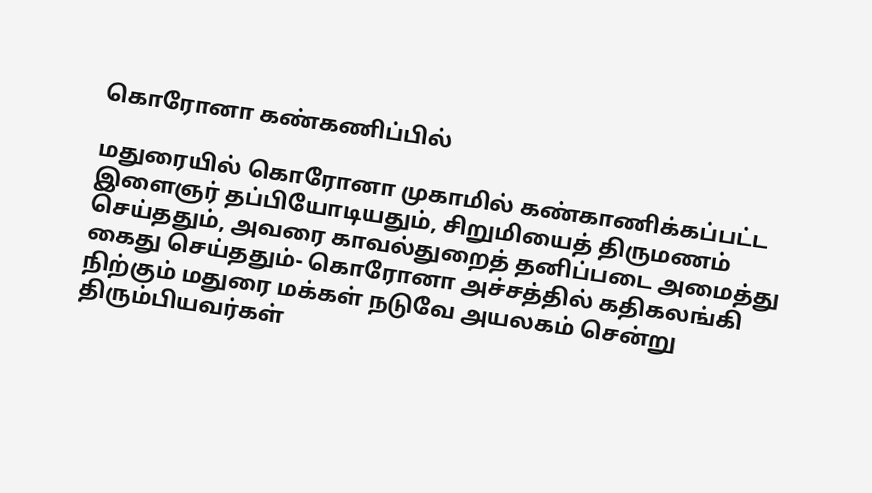கொரோனா கண்கணிப்பில்

மதுரையில் கொரோனா முகாமில் கண்காணிக்கப்பட்ட இளைஞர் தப்பியோடியதும், சிறுமியைத் திருமணம் செய்ததும், அவரை காவல்துறைத் தனிப்படை அமைத்து கைது செய்ததும்- கொரோனா அச்சத்தில் கதிகலங்கி நிற்கும் மதுரை மக்கள் நடுவே அயலகம் சென்று திரும்பியவர்கள்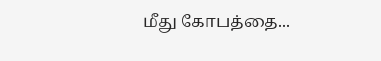மீது கோபத்தை...